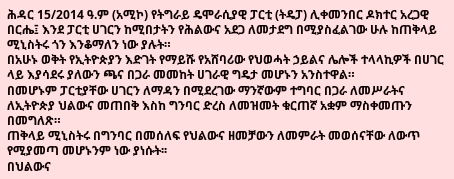ሕዳር 15/2014 ዓ.ም (አሚኮ) የትግራይ ዴሞራሲያዊ ፓርቲ (ትዴፓ) ሊቀመንበር ዶክተር አረጋዊ በርሔ፤ እንደ ፓርቲ ሀገርን ከሚበታትን የሕልውና አደጋ ለመታደግ በሚያስፈልገው ሁሉ ከጠቅላይ ሚኒስትሩ ጎን እንቆማለን ነው ያሉት።
በአሁኑ ወቅት የኢትዮጵያን እድገት የማይሹ የአሸባሪው የህወሓት ኃይልና ሌሎች ተላላኪዎች በሀገር ላይ እያሳደሩ ያለውን ጫና በጋራ መመከት ሀገራዊ ግዴታ መሆኑን አንስተዋል።
በመሆኑም ፓርቲያቸው ሀገርን ለማዳን በሚደረገው ማንኛውም ተግባር በጋራ ለመሥራትና ለኢትዮጵያ ህልውና መጠበቅ እስከ ግንባር ድረስ ለመዝመት ቁርጠኛ አቋም ማስቀመጡን በመግለጽ።
ጠቅላይ ሚኒስትሩ በግንባር በመሰለፍ የህልውና ዘመቻውን ለመምራት መወሰናቸው ለውጥ የሚያመጣ መሆኑንም ነው ያነሱት፡፡
በህልውና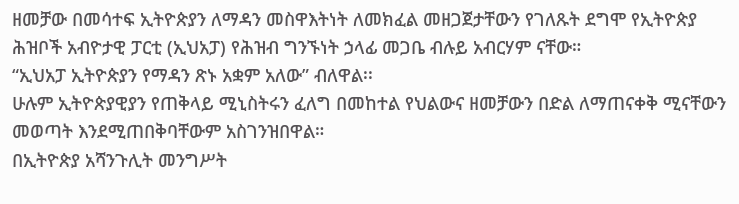ዘመቻው በመሳተፍ ኢትዮጵያን ለማዳን መስዋእትነት ለመክፈል መዘጋጀታቸውን የገለጹት ደግሞ የኢትዮጵያ ሕዝቦች አብዮታዊ ፓርቲ (ኢህአፓ) የሕዝብ ግንኙነት ኃላፊ መጋቤ ብሉይ አብርሃም ናቸው።
“ኢህአፓ ኢትዮጵያን የማዳን ጽኑ አቋም አለው” ብለዋል፡፡
ሁሉም ኢትዮጵያዊያን የጠቅላይ ሚኒስትሩን ፈለግ በመከተል የህልውና ዘመቻውን በድል ለማጠናቀቅ ሚናቸውን መወጣት እንደሚጠበቅባቸውም አስገንዝበዋል።
በኢትዮጵያ አሻንጉሊት መንግሥት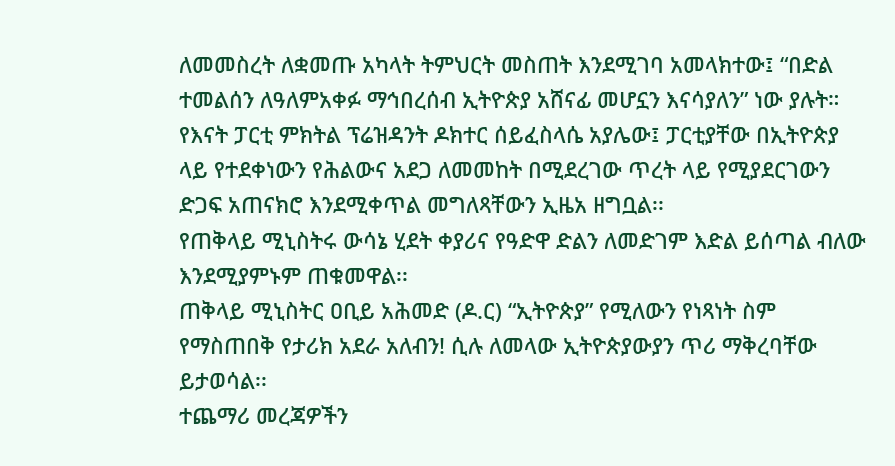ለመመስረት ለቋመጡ አካላት ትምህርት መስጠት እንደሚገባ አመላክተው፤ “በድል ተመልሰን ለዓለምአቀፉ ማኅበረሰብ ኢትዮጵያ አሸናፊ መሆኗን እናሳያለን” ነው ያሉት።
የእናት ፓርቲ ምክትል ፕሬዝዳንት ዶክተር ሰይፈስላሴ አያሌው፤ ፓርቲያቸው በኢትዮጵያ ላይ የተደቀነውን የሕልውና አደጋ ለመመከት በሚደረገው ጥረት ላይ የሚያደርገውን ድጋፍ አጠናክሮ እንደሚቀጥል መግለጻቸውን ኢዜአ ዘግቧል፡፡
የጠቅላይ ሚኒስትሩ ውሳኔ ሂደት ቀያሪና የዓድዋ ድልን ለመድገም እድል ይሰጣል ብለው እንደሚያምኑም ጠቁመዋል፡፡
ጠቅላይ ሚኒስትር ዐቢይ አሕመድ (ዶ.ር) “ኢትዮጵያ” የሚለውን የነጻነት ስም የማስጠበቅ የታሪክ አደራ አለብን! ሲሉ ለመላው ኢትዮጵያውያን ጥሪ ማቅረባቸው ይታወሳል፡፡
ተጨማሪ መረጃዎችን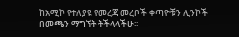ከአሚኮ የተለያዩ የመረጃ መረቦች ቀጣዮቹን ሊንኮች በመጫን ማግኘት ትችላላችሁ፡፡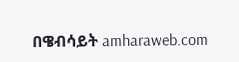በዌብሳይት amharaweb.com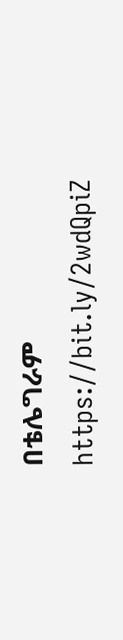በቴሌግራም https://bit.ly/2wdQpiZ